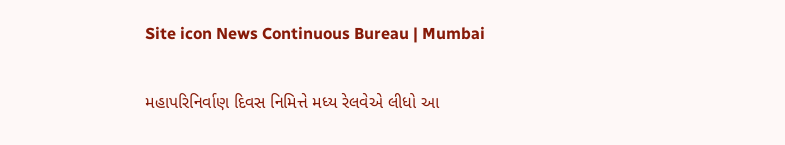Site icon News Continuous Bureau | Mumbai

મહાપરિનિર્વાણ દિવસ નિમિત્તે મધ્ય રેલવેએ લીધો આ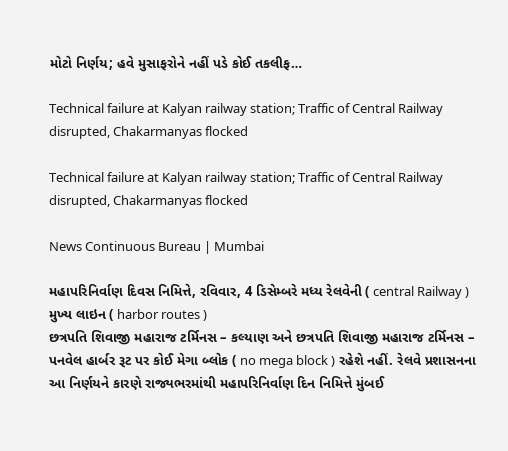મોટો નિર્ણય; હવે મુસાફરોને નહીં પડે કોઈ તકલીફ…

Technical failure at Kalyan railway station; Traffic of Central Railway disrupted, Chakarmanyas flocked

Technical failure at Kalyan railway station; Traffic of Central Railway disrupted, Chakarmanyas flocked

News Continuous Bureau | Mumbai

મહાપરિનિર્વાણ દિવસ નિમિત્તે, રવિવાર, 4 ડિસેમ્બરે મધ્ય રેલવેની ( central Railway )  મુખ્ય લાઇન ( harbor routes )
છત્રપતિ શિવાજી મહારાજ ટર્મિનસ – કલ્યાણ અને છત્રપતિ શિવાજી મહારાજ ટર્મિનસ – પનવેલ હાર્બર રૂટ પર કોઈ મેગા બ્લોક ( no mega block ) રહેશે નહીં. રેલવે પ્રશાસનના આ નિર્ણયને કારણે રાજ્યભરમાંથી મહાપરિનિર્વાણ દિન નિમિત્તે મુંબઈ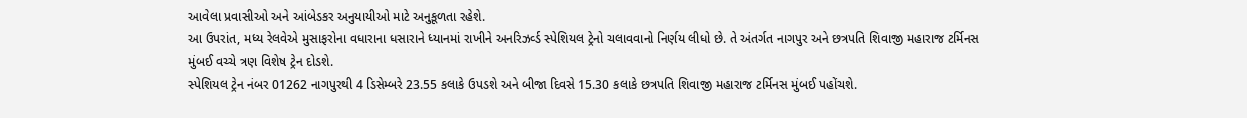આવેલા પ્રવાસીઓ અને આંબેડકર અનુયાયીઓ માટે અનુકૂળતા રહેશે.
આ ઉપરાંત, મધ્ય રેલવેએ મુસાફરોના વધારાના ધસારાને ધ્યાનમાં રાખીને અનરિઝર્વ્ડ સ્પેશિયલ ટ્રેનો ચલાવવાનો નિર્ણય લીધો છે. તે અંતર્ગત નાગપુર અને છત્રપતિ શિવાજી મહારાજ ટર્મિનસ મુંબઈ વચ્ચે ત્રણ વિશેષ ટ્રેન દોડશે.
સ્પેશિયલ ટ્રેન નંબર 01262 નાગપુરથી 4 ડિસેમ્બરે 23.55 કલાકે ઉપડશે અને બીજા દિવસે 15.30 કલાકે છત્રપતિ શિવાજી મહારાજ ટર્મિનસ મુંબઈ પહોંચશે.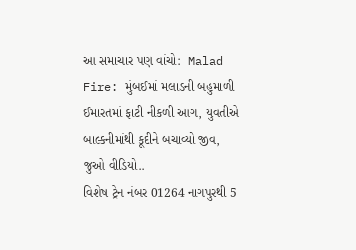આ સમાચાર પણ વાંચો:  Malad Fire: મુંબઈમાં મલાડની બહુમાળી ઈમારતમાં ફાટી નીકળી આગ, યુવતીએ બાલ્કનીમાંથી કૂદીને બચાવ્યો જીવ, જુઓ વીડિયો..
વિશેષ ટ્રેન નંબર 01264 નાગપુરથી 5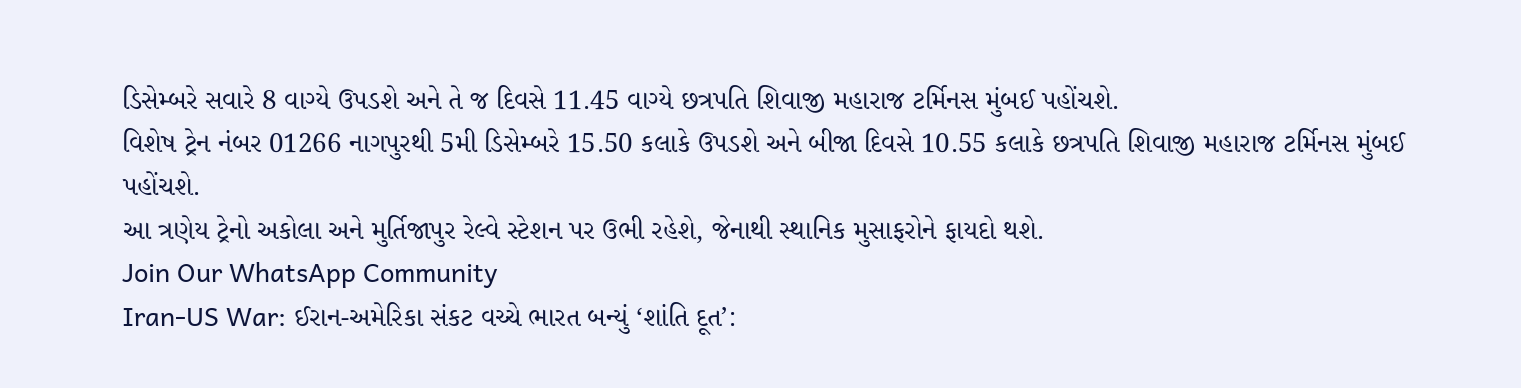ડિસેમ્બરે સવારે 8 વાગ્યે ઉપડશે અને તે જ દિવસે 11.45 વાગ્યે છત્રપતિ શિવાજી મહારાજ ટર્મિનસ મુંબઈ પહોંચશે.
વિશેષ ટ્રેન નંબર 01266 નાગપુરથી 5મી ડિસેમ્બરે 15.50 કલાકે ઉપડશે અને બીજા દિવસે 10.55 કલાકે છત્રપતિ શિવાજી મહારાજ ટર્મિનસ મુંબઈ પહોંચશે.
આ ત્રણેય ટ્રેનો અકોલા અને મુર્તિજાપુર રેલ્વે સ્ટેશન પર ઉભી રહેશે, જેનાથી સ્થાનિક મુસાફરોને ફાયદો થશે.
Join Our WhatsApp Community
Iran-US War: ઈરાન-અમેરિકા સંકટ વચ્ચે ભારત બન્યું ‘શાંતિ દૂત’: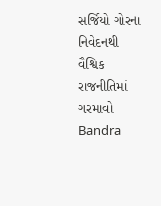સર્જિયો ગોરના નિવેદનથી વૈશ્વિક રાજનીતિમાં ગરમાવો
Bandra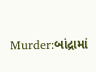Murder:બાંદ્રામાં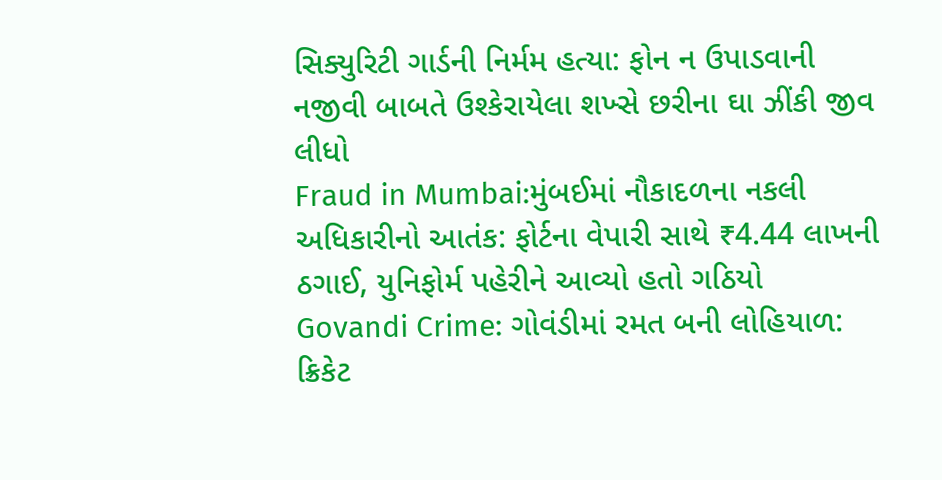સિક્યુરિટી ગાર્ડની નિર્મમ હત્યા: ફોન ન ઉપાડવાની નજીવી બાબતે ઉશ્કેરાયેલા શખ્સે છરીના ઘા ઝીંકી જીવ લીધો
Fraud in Mumbai:મુંબઈમાં નૌકાદળના નકલી અધિકારીનો આતંક: ફોર્ટના વેપારી સાથે ₹4.44 લાખની ઠગાઈ, યુનિફોર્મ પહેરીને આવ્યો હતો ગઠિયો
Govandi Crime: ગોવંડીમાં રમત બની લોહિયાળ: ક્રિકેટ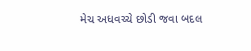મેચ અધવચ્ચે છોડી જવા બદલ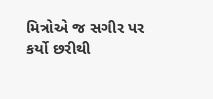મિત્રોએ જ સગીર પર કર્યો છરીથી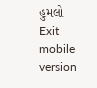હુમલો
Exit mobile version